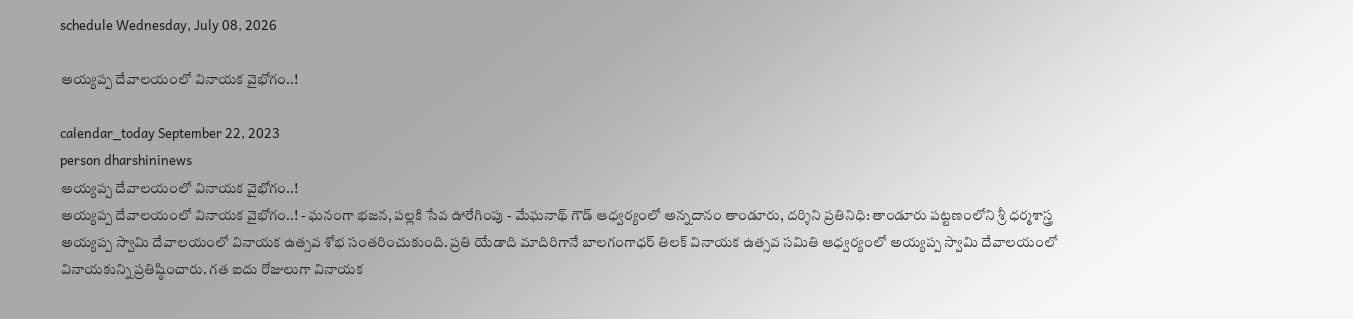schedule Wednesday, July 08, 2026

అయ్యప్ప దేవాలయంలో వినాయక వైభోగం..!

calendar_today September 22, 2023
person dharshininews
అయ్యప్ప దేవాలయంలో వినాయక వైభోగం..!
అయ్యప్ప దేవాలయంలో వినాయక వైభోగం..! - ఘనంగా భజన, పల్లకి సేవ ఊరేగింపు - మేఘనాథ్ గౌడ్ ఆధ్వర్యంలో అన్నదానం తాండూరు, దర్శిని ప్రతినిధి: తాండూరు పట్టణంలోని శ్రీ ధర్మశాస్త్ర అయ్యప్ప స్వామి దేవాలయంలో వినాయక ఉత్సవ శోభ సంతరించుకుంది. ప్రతి యేడాది మాదిరిగానే బాలగంగాధర్ తిలక్ వినాయక ఉత్సవ సమితి ఆధ్వర్యంలో అయ్యప్ప స్వామి దేవాలయంలో వినాయకున్ని ప్రతిష్ఠించారు. గత ఐదు రోజులుగా వినాయక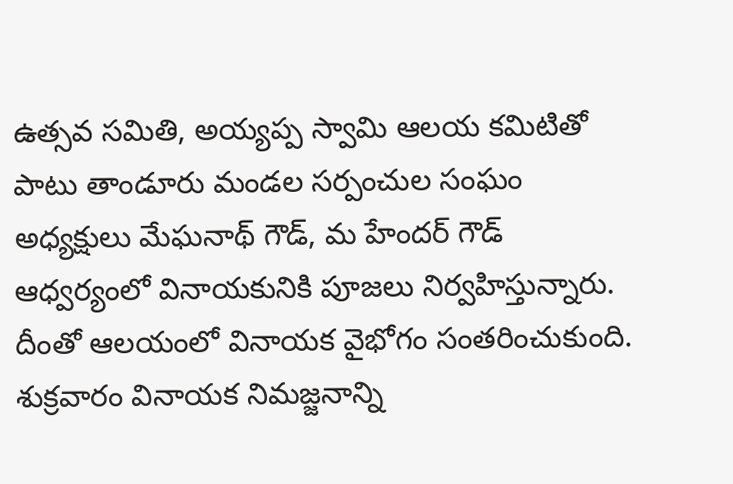ఉత్సవ సమితి, అయ్యప్ప స్వామి ఆలయ కమిటితో పాటు తాండూరు మండల సర్పంచుల సంఘం అధ్యక్షులు మేఘనాథ్ గౌడ్, మ హేందర్ గౌడ్ ఆధ్వర్యంలో వినాయకునికి పూజలు నిర్వహిస్తున్నారు. దీంతో ఆలయంలో వినాయక వైభోగం సంతరించుకుంది. శుక్రవారం వినాయక నిమజ్జనాన్ని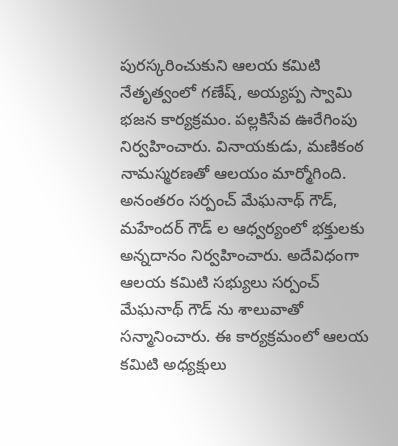పురస్కరించుకుని ఆలయ కమిటి నేతృత్వంలో గణేష్, అయ్యప్ప స్వామి భజన కార్యక్రమం. పల్లకిసేవ ఊరేగింపు నిర్వహించారు. వినాయకుడు, మణికంఠ నామస్మరణతో ఆలయం మార్మోగింది. అనంతరం సర్పంచ్ మేఘనాథ్ గౌడ్, మహేందర్ గౌడ్ ల ఆధ్వర్యంలో భక్తులకు అన్నదానం నిర్వహించారు. అదేవిధంగా ఆలయ కమిటి సభ్యులు సర్పంచ్ మేఘనాథ్ గౌడ్ ను శాలువాతో సన్మానించారు. ఈ కార్యక్రమంలో ఆలయ కమిటి అధ్యక్షులు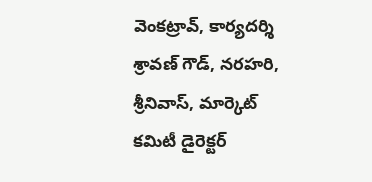వెంకట్రావ్, కార్యదర్శి శ్రావణ్ గౌడ్, నరహరి, శ్రీనివాస్, మార్కెట్ కమిటీ డైరెక్టర్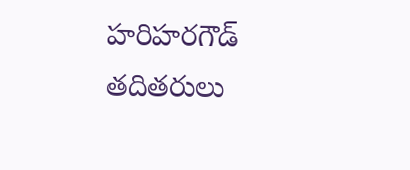హరిహరగౌడ్ తదితరులు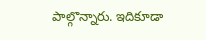పాల్గొన్నారు. ఇదికూడా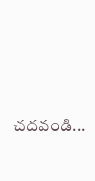చదవండి...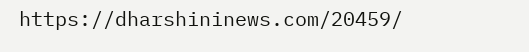https://dharshininews.com/20459/